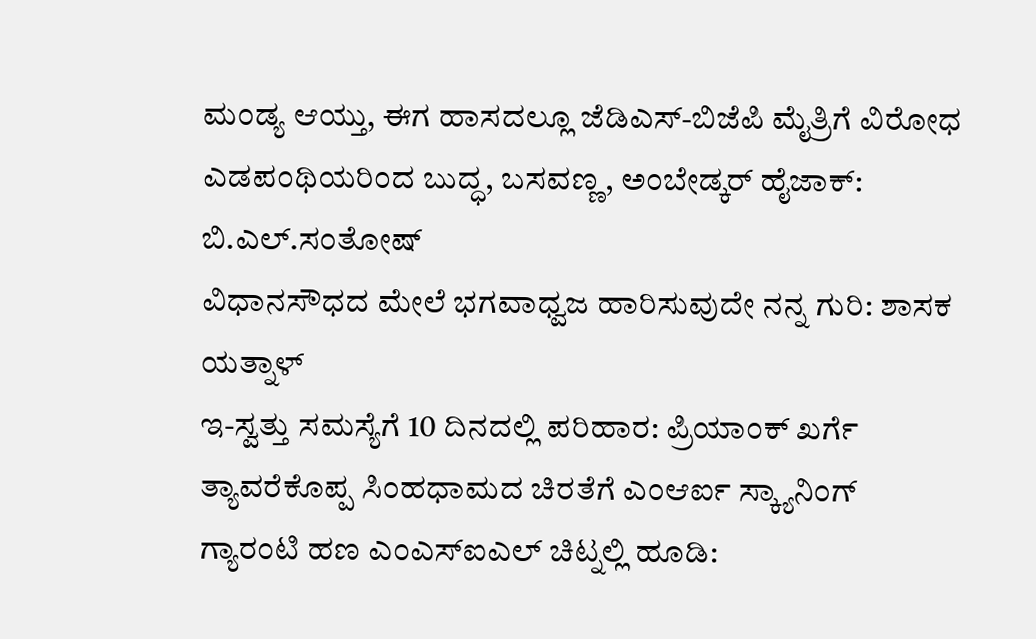ಮಂಡ್ಯ ಆಯ್ತು, ಈಗ ಹಾಸದಲ್ಲೂ ಜೆಡಿಎಸ್-ಬಿಜೆಪಿ ಮೈತ್ರಿಗೆ ವಿರೋಧ
ಎಡಪಂಥಿಯರಿಂದ ಬುದ್ಧ, ಬಸವಣ್ಣ, ಅಂಬೇಡ್ಕರ್ ಹೈಜಾಕ್: ಬಿ.ಎಲ್.ಸಂತೋಷ್
ವಿಧಾನಸೌಧದ ಮೇಲೆ ಭಗವಾಧ್ವಜ ಹಾರಿಸುವುದೇ ನನ್ನ ಗುರಿ: ಶಾಸಕ ಯತ್ನಾಳ್
ಇ-ಸ್ವತ್ತು ಸಮಸ್ಯೆಗೆ 10 ದಿನದಲ್ಲಿ ಪರಿಹಾರ: ಪ್ರಿಯಾಂಕ್ ಖರ್ಗೆ
ತ್ಯಾವರೆಕೊಪ್ಪ ಸಿಂಹಧಾಮದ ಚಿರತೆಗೆ ಎಂಆರ್ಐ ಸ್ಕ್ಯಾನಿಂಗ್
ಗ್ಯಾರಂಟಿ ಹಣ ಎಂಎಸ್ಐಎಲ್ ಚಿಟ್ನಲ್ಲಿ ಹೂಡಿ: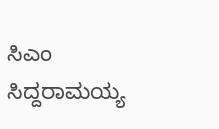ಸಿಎಂ ಸಿದ್ದರಾಮಯ್ಯ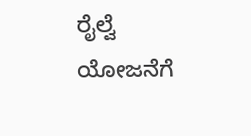ರೈಲ್ವೆ ಯೋಜನೆಗೆ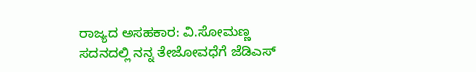ರಾಜ್ಯದ ಅಸಹಕಾರ: ವಿ.ಸೋಮಣ್ಣ
ಸದನದಲ್ಲಿ ನನ್ನ ತೇಜೋವಧೆಗೆ ಜೆಡಿಎಸ್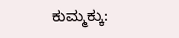ಕುಮ್ಮಕ್ಕು: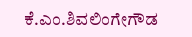ಕೆ.ಎಂ.ಶಿವಲಿಂಗೇಗೌಡ